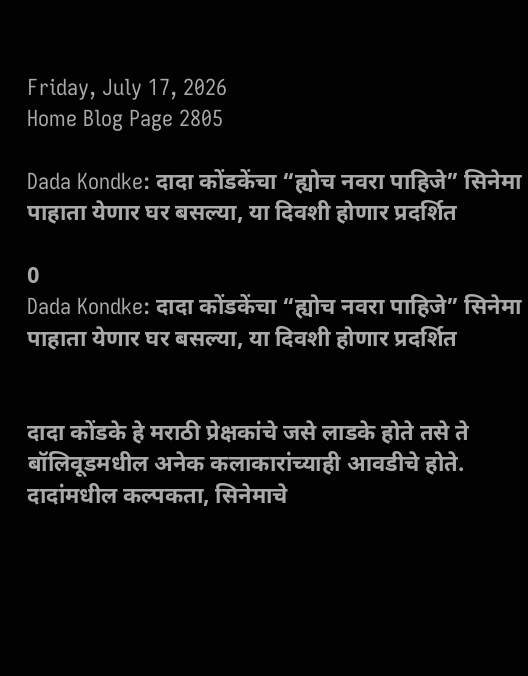Friday, July 17, 2026
Home Blog Page 2805

Dada Kondke: दादा कोंडकेंचा “ह्योच नवरा पाहिजे” सिनेमा पाहाता येणार घर बसल्या, या दिवशी होणार प्रदर्शित

0
Dada Kondke: दादा कोंडकेंचा “ह्योच नवरा पाहिजे” सिनेमा पाहाता येणार घर बसल्या, या दिवशी होणार प्रदर्शित


दादा कोंडके हे मराठी प्रेक्षकांचे जसे लाडके होते तसे ते बॉलिवूडमधील अनेक कलाकारांच्याही आवडीचे होते. दादांमधील कल्पकता, सिनेमाचे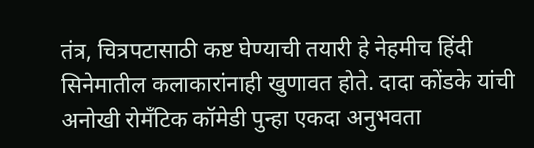तंत्र, चित्रपटासाठी कष्ट घेण्याची तयारी हे नेहमीच हिंदी सिनेमातील कलाकारांनाही खुणावत होते. दादा कोंडके यांची अनोखी रोमँटिक कॉमेडी पुन्हा एकदा अनुभवता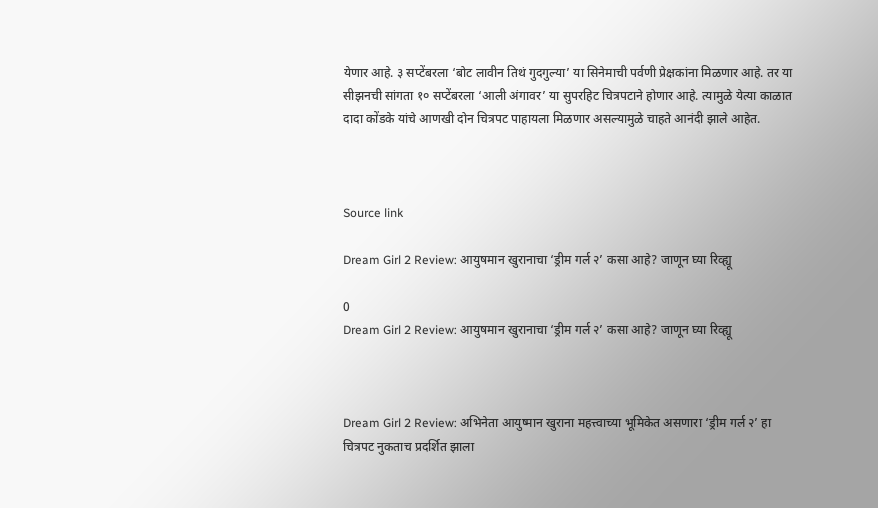येणार आहे. ३ सप्टेंबरला ‘बोट लावीन तिथं गुदगुल्या’ या सिनेमाची पर्वणी प्रेक्षकांना मिळणार आहे. तर या सीझनची सांगता १० सप्टेंबरला ‘आली अंगावर’ या सुपरहिट चित्रपटाने होणार आहे. त्यामुळे येत्या काळात दादा कोंडके यांचे आणखी दोन चित्रपट पाहायला मिळणार असल्यामुळे चाहते आनंदी झाले आहेत.



Source link

Dream Girl 2 Review: आयुषमान खुरानाचा ‘ड्रीम गर्ल २’ कसा आहे? जाणून घ्या रिव्ह्यू

0
Dream Girl 2 Review: आयुषमान खुरानाचा ‘ड्रीम गर्ल २’ कसा आहे? जाणून घ्या रिव्ह्यू



Dream Girl 2 Review: अभिनेता आयुष्मान खुराना महत्त्वाच्या भूमिकेत असणारा ‘ड्रीम गर्ल २’ हा चित्रपट नुकताच प्रदर्शित झाला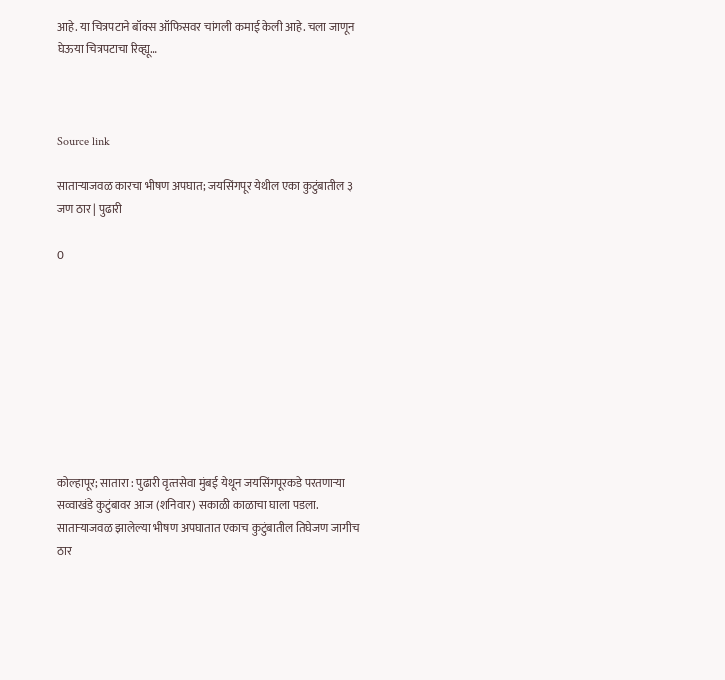आहे. या चित्रपटाने बॉक्स ऑफिसवर चांगली कमाई केली आहे. चला जाणून घेऊया चित्रपटाचा रिव्ह्यू…



Source link

साताऱ्याजवळ कारचा भीषण अपघात; जयसिंगपूर येथील एका कुटुंबातील ३ जण ठार | पुढारी

0









कोल्हापूर; सातारा : पुढारी वृत्‍तसेवा मुंबई येथून जयसिंगपूरकडे परतणाऱ्या सव्वाखंडे कुटुंबावर आज (शनिवार) सकाळी काळाचा घाला पडला. सातार्‍याजवळ झालेल्या भीषण अपघातात एकाच कुटुंबातील तिघेजण जागीच ठार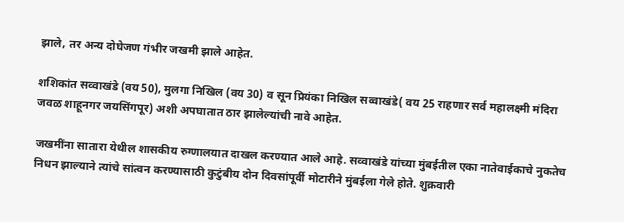झाले, तर अन्य दोघेजण गंभीर जखमी झाले आहेत.

शशिकांत सव्वाखंडे (वय 50), मुलगा निखिल (वय 30) व सून प्रियंका निखिल सव्वाखंडे( वय 25 राहणार सर्व महालक्ष्मी मंदिरा जवळ शाहूनगर जयसिंगपूर) अशी अपघातात ठार झालेल्यांची नावे आहेत.

जखमींना सातारा येथील शासकीय रुग्णालयात दाखल करण्यात आले आहे. सव्वाखंडे यांच्या मुंबईतील एका नातेवाईकाचे नुकतेच निधन झाल्याने त्यांचे सांत्वन करण्यासाठी कुटुंबीय दोन दिवसांपूर्वी मोटारीने मुंबईला गेले होते. शुक्रवारी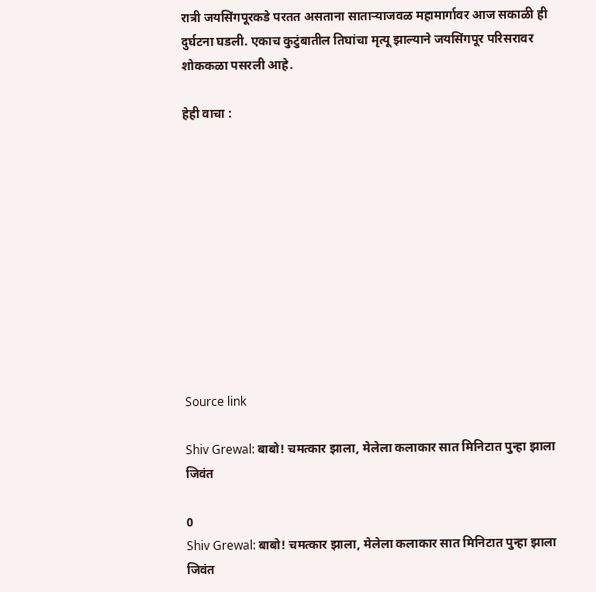रात्री जयसिंगपूरकडे परतत असताना साताऱ्याजवळ महामार्गावर आज सकाळी ही दुर्घटना घडली. एकाच कुटुंबातील तिघांचा मृत्यू झाल्याने जयसिंगपूर परिसरावर शोककळा पसरली आहे.

हेही वाचा :











Source link

Shiv Grewal: बाबो! चमत्कार झाला, मेलेला कलाकार सात मिनिटात पुन्हा झाला जिवंत

0
Shiv Grewal: बाबो! चमत्कार झाला, मेलेला कलाकार सात मिनिटात पुन्हा झाला जिवंत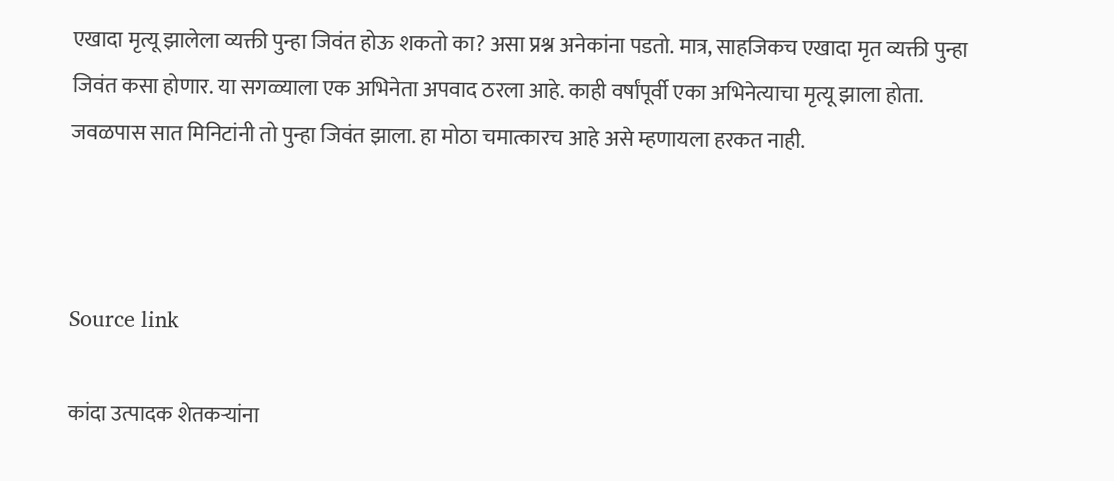एखादा मृत्यू झालेला व्यक्ती पुन्हा जिवंत होऊ शकतो का? असा प्रश्न अनेकांना पडतो. मात्र, साहजिकच एखादा मृत व्यक्ती पुन्हा जिवंत कसा होणार. या सगळ्याला एक अभिनेता अपवाद ठरला आहे. काही वर्षांपूर्वी एका अभिनेत्याचा मृत्यू झाला होता. जवळपास सात मिनिटांनी तो पुन्हा जिवंत झाला. हा मोठा चमात्कारच आहे असे म्हणायला हरकत नाही.



Source link

कांदा उत्पादक शेतकऱ्यांना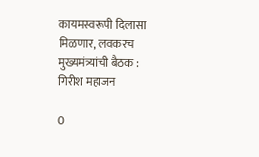कायमस्वरूपी दिलासा मिळणार, लवकरच मुख्यमंत्र्यांची बैठक : गिरीश महाजन

0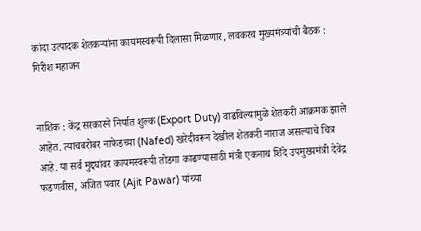कांदा उत्पादक शेतकऱ्यांना कायमस्वरूपी दिलासा मिळणार, लवकरच मुख्यमंत्र्यांची बैठक : गिरीश महाजन


नाशिक : केंद्र सरकारने निर्यात शुल्क (Export Duty) वाढविल्यामुळे शेतकरी आक्रमक झाले आहेत. त्याचबरोबर नाफेडच्या (Nafed) खरेदीवरून देखील शेतकरी नाराज असल्याचे चित्र आहे. या सर्व मुद्द्यांवर कायमस्वरूपी तोडगा काढण्यासाठी मंत्री एकनाथ शिंदे उपमुख्यमंत्री देवेंद्र फडणवीस, अजित पवार (Ajit Pawar) यांच्या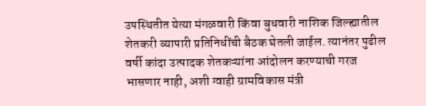उपस्थितीत येत्या मंगळवारी किंवा बुधवारी नाशिक जिल्ह्यातील शेतकरी व्यापारी प्रतिनिधींची बैठक घेतली जाईल. त्यानंतर पुढील वर्षी कांदा उत्पादक शेतकऱ्यांना आंदोलन करण्याची गरज भासणार नाही, अशी ग्वाही ग्रामविकास मंत्री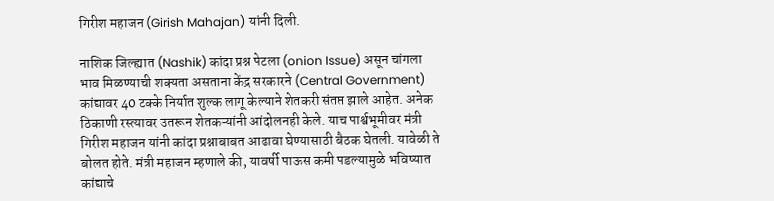गिरीश महाजन (Girish Mahajan) यांनी दिली.

नाशिक जिल्ह्यात (Nashik) कांदा प्रश्न पेटला (onion Issue) असून चांगला भाव मिळण्याची शक्यता असताना केंद्र सरकारने (Central Government) कांद्यावर 40 टक्के निर्यात शुल्क लागू केल्याने शेतकरी संतप्त झाले आहेत. अनेक ठिकाणी रस्त्यावर उतरून शेतकऱ्यांनी आंदोलनही केले. याच पार्श्वभूमीवर मंत्री गिरीश महाजन यांनी कांदा प्रश्नाबाबत आढावा घेण्यासाठी बैठक घेतली. यावेळी ते बोलत होते. मंत्री महाजन म्हणाले की, यावर्षी पाऊस कमी पडल्यामुळे भविष्यात कांद्याचे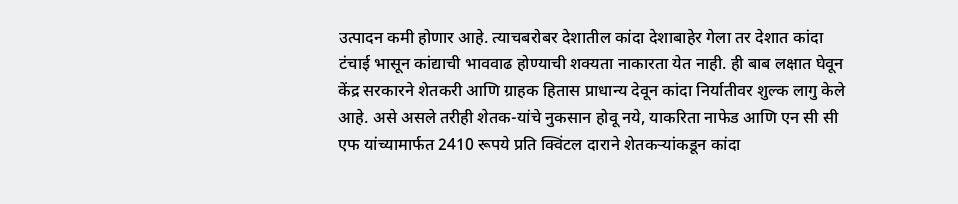उत्पादन कमी होणार आहे. त्याचबरोबर देशातील कांदा देशाबाहेर गेला तर देशात कांदा टंचाई भासून कांद्याची भाववाढ होण्याची शक्यता नाकारता येत नाही. ही बाब लक्षात घेवून केंद्र सरकारने शेतकरी आणि ग्राहक हितास प्राधान्य देवून कांदा निर्यातीवर शुल्क लागु केले आहे. असे असले तरीही शेतक-यांचे नुकसान होवू नये, याकरिता नाफेड आणि एन सी सी एफ यांच्यामार्फत 2410 रूपये प्रति क्विंटल दाराने शेतकऱ्यांकडून कांदा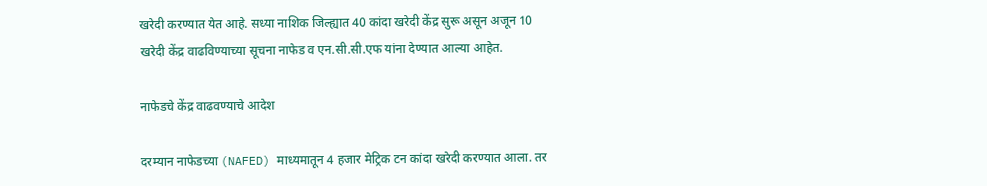खरेदी करण्यात येत आहे. सध्या नाशिक जिल्ह्यात 40 कांदा खरेदी केंद्र सुरू असून अजून 10 खरेदी केंद्र वाढविण्याच्या सूचना नाफेड व एन.सी.सी.एफ यांना देण्यात आल्या आहेत.

नाफेडचे केंद्र वाढवण्याचे आदेश

दरम्यान नाफेडच्या (NAFED) माध्यमातून 4 हजार मेट्रिक टन कांदा खरेदी करण्यात आला. तर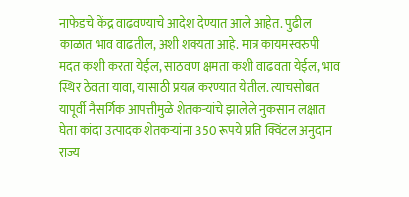नाफेडचे केंद्र वाढवण्याचे आदेश देण्यात आले आहेत. पुढील काळात भाव वाढतील, अशी शक्यता आहे. मात्र कायमस्वरुपी मदत कशी करता येईल, साठवण क्षमता कशी वाढवता येईल, भाव स्थिर ठेवता यावा, यासाठी प्रयत्न करण्यात येतील. त्याचसोबत यापूर्वी नैसर्गिक आपत्तीमुळे शेतकऱ्यांचे झालेले नुकसान लक्षात घेता कांदा उत्पादक शेतकऱ्यांना 350 रूपये प्रति क्विंटल अनुदान राज्य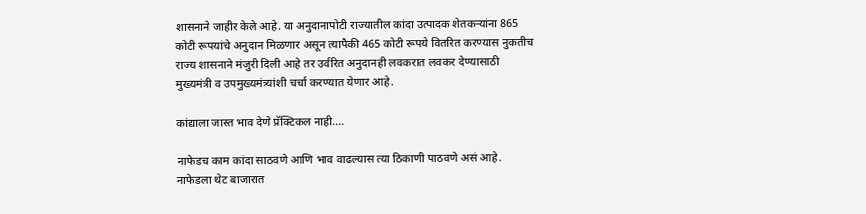शासनाने जाहीर केले आहे. या अनुदानापोटी राज्यातील कांदा उत्पादक शेतकऱ्यांना 865 कोटी रूपयांचे अनुदान मिळणार असून त्यापैकी 465 कोटी रूपये वितरित करण्यास नुकतीच राज्य शासनाने मंजुरी दिली आहे तर उर्वरित अनुदानही लवकरात लवकर देण्यासाठी मुख्यमंत्री व उपमुख्यमंत्र्यांशी चर्चा करण्यात येणार आहे.

कांद्याला जास्त भाव देणे प्रॅक्टिकल नाही….

नाफेडच काम कांदा साठवणे आणि भाव वाढल्यास त्या ठिकाणी पाठवणे असं आहे. नाफेडला थेट बाजारात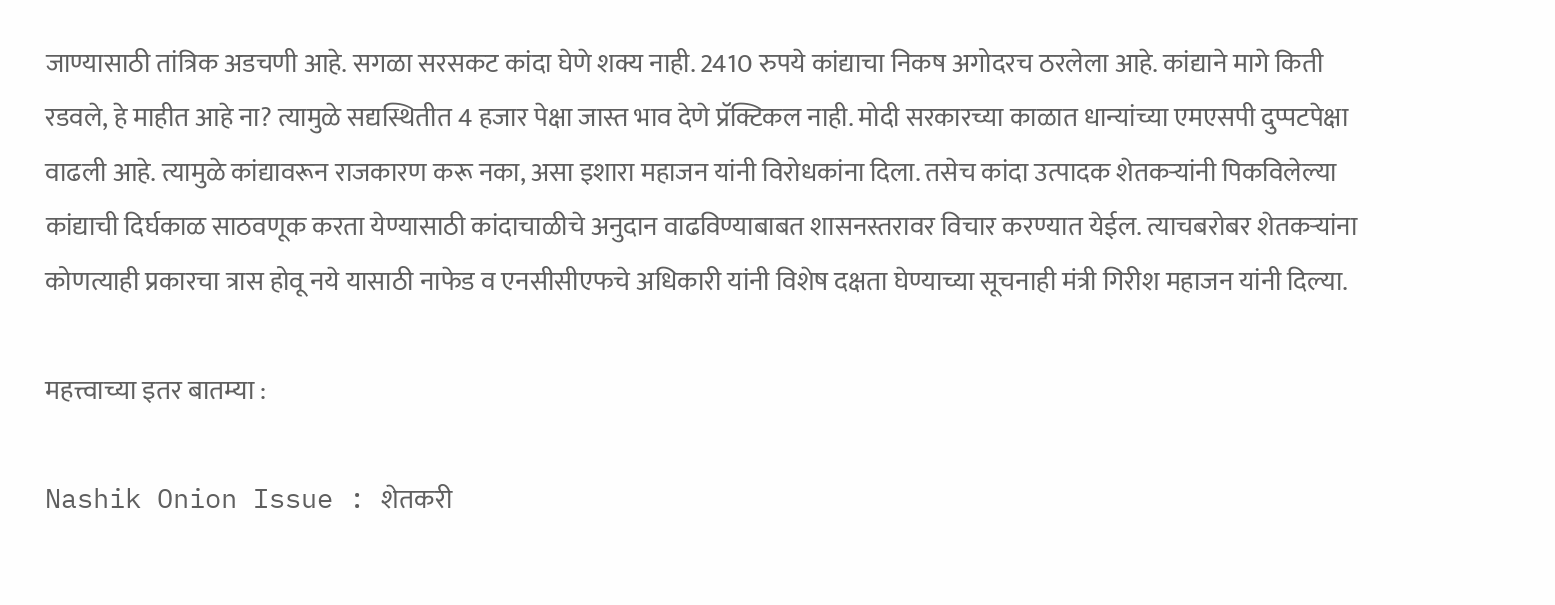जाण्यासाठी तांत्रिक अडचणी आहे. सगळा सरसकट कांदा घेणे शक्य नाही. 2410 रुपये कांद्याचा निकष अगोदरच ठरलेला आहे. कांद्याने मागे किती रडवले, हे माहीत आहे ना? त्यामुळे सद्यस्थितीत 4 हजार पेक्षा जास्त भाव देणे प्रॅक्टिकल नाही. मोदी सरकारच्या काळात धान्यांच्या एमएसपी दुप्पटपेक्षा वाढली आहे. त्यामुळे कांद्यावरून राजकारण करू नका, असा इशारा महाजन यांनी विरोधकांना दिला. तसेच कांदा उत्पादक शेतकऱ्यांनी पिकविलेल्या कांद्याची दिर्घकाळ साठवणूक करता येण्यासाठी कांदाचाळीचे अनुदान वाढविण्याबाबत शासनस्तरावर विचार करण्यात येईल. त्याचबरोबर शेतकऱ्यांना कोणत्याही प्रकारचा त्रास होवू नये यासाठी नाफेड व एनसीसीएफचे अधिकारी यांनी विशेष दक्षता घेण्याच्या सूचनाही मंत्री गिरीश महाजन यांनी दिल्या.

महत्त्वाच्या इतर बातम्या :

Nashik Onion Issue : शेतकरी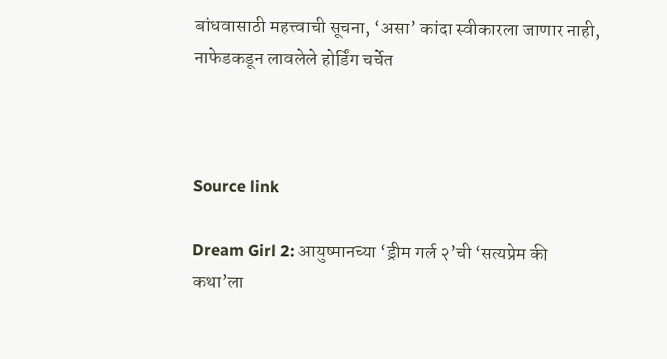बांधवासाठी महत्त्वाची सूचना, ‘असा’ कांदा स्वीकारला जाणार नाही, नाफेडकडून लावलेले होर्डिंग चर्चेत



Source link

Dream Girl 2: आयुष्मानच्या ‘ड्रीम गर्ल २’ची ‘सत्यप्रेम की कथा’ला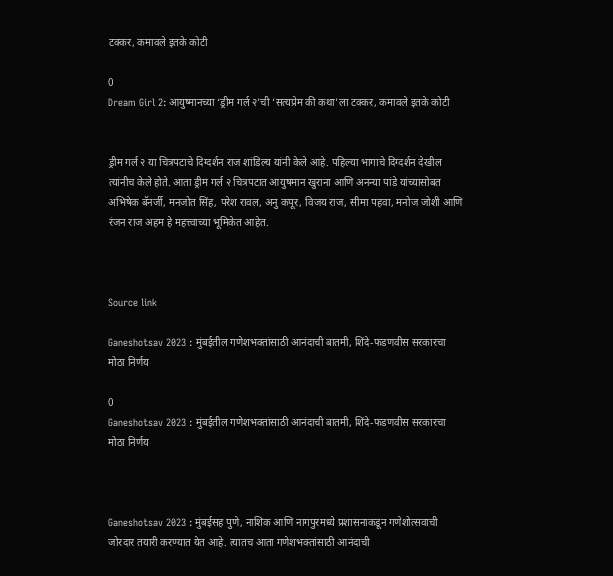टक्कर, कमावले इतके कोटी

0
Dream Girl 2: आयुष्मानच्या ‘ड्रीम गर्ल २’ची ‘सत्यप्रेम की कथा’ला टक्कर, कमावले इतके कोटी


ड्रीम गर्ल २ या चित्रपटाचे दिग्दर्शन राज शांडिल्य यांनी केले आहे. पहिल्या भागाचे दिग्दर्शन देखील त्यांनीच केले होते. आता ड्रीम गर्ल २ चित्रपटात आयुषमान खुराना आणि अनन्या पांडे यांच्यासोबत अभिषेक बॅनर्जी, मनजोत सिंह, परेश रावल, अनु कपूर, विजय राज, सीमा पहवा, मनोज जोशी आणि रंजन राज अहम हे महत्त्वाच्या भूमिकेत आहेत.



Source link

Ganeshotsav 2023 : मुंबईतील गणेशभक्तांसाठी आनंदाची बातमी, शिंदे-फडणवीस सरकारचा मोठा निर्णय

0
Ganeshotsav 2023 : मुंबईतील गणेशभक्तांसाठी आनंदाची बातमी, शिंदे-फडणवीस सरकारचा मोठा निर्णय



Ganeshotsav 2023 : मुंबईसह पुणे, नाशिक आणि नागपुरमध्ये प्रशासनाकडून गणेशोत्सवाची जोरदार तयारी करण्यात येत आहे. त्यातच आता गणेशभक्तांसाठी आनंदाची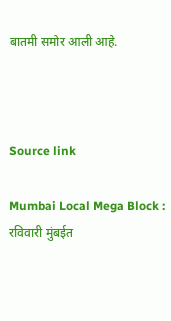बातमी समोर आली आहे.



Source link

Mumbai Local Mega Block : रविवारी मुंबईत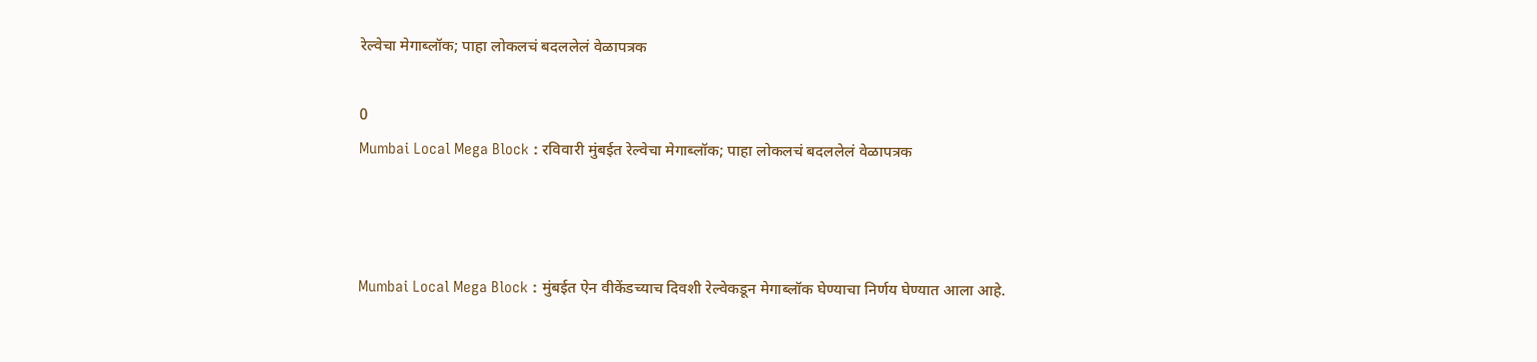रेल्वेचा मेगाब्लॉक; पाहा लोकलचं बदललेलं वेळापत्रक

0
Mumbai Local Mega Block : रविवारी मुंबईत रेल्वेचा मेगाब्लॉक; पाहा लोकलचं बदललेलं वेळापत्रक



Mumbai Local Mega Block : मुंबईत ऐन वीकेंडच्याच दिवशी रेल्वेकडून मेगाब्लॉक घेण्याचा निर्णय घेण्यात आला आहे.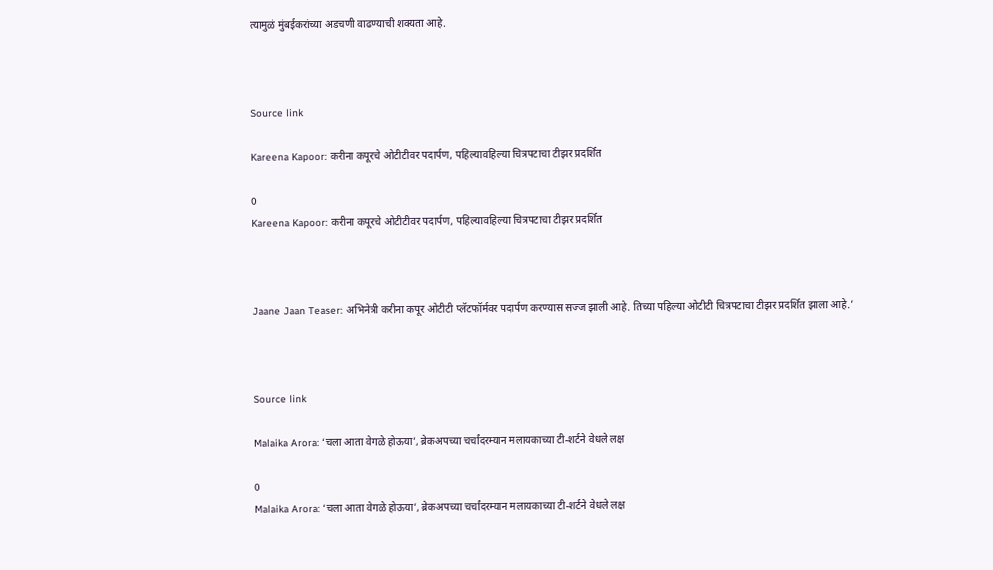त्यामुळं मुंबईकरांच्या अडचणी वाढण्याची शक्यता आहे.



Source link

Kareena Kapoor: करीना कपूरचे ओटीटीवर पदार्पण, पहिल्यावहिल्या चित्रपटाचा टीझर प्रदर्शित

0
Kareena Kapoor: करीना कपूरचे ओटीटीवर पदार्पण, पहिल्यावहिल्या चित्रपटाचा टीझर प्रदर्शित



Jaane Jaan Teaser: अभिनेत्री करीना कपूर ओटीटी प्लॅटफॉर्मवर पदार्पण करण्यास सज्ज झाली आहे. तिच्या पहिल्या ओटीटी चित्रपटाचा टीझर प्रदर्शित झाला आहे.’



Source link

Malaika Arora: ‘चला आता वेगळे होऊया’, ब्रेकअपच्या चर्चांदरम्यान मलायकाच्या टी-शर्टने वेधले लक्ष

0
Malaika Arora: ‘चला आता वेगळे होऊया’, ब्रेकअपच्या चर्चांदरम्यान मलायकाच्या टी-शर्टने वेधले लक्ष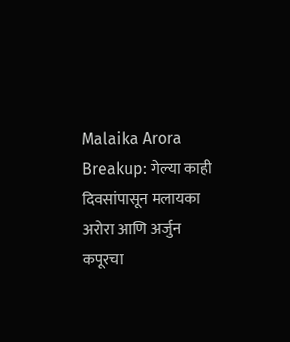Malaika Arora Breakup: गेल्या काही दिवसांपासून मलायका अरोरा आणि अर्जुन कपूरचा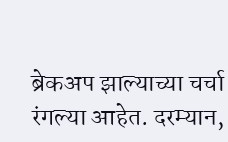ब्रेकअप झाल्याच्या चर्चा रंगल्या आहेत. दरम्यान,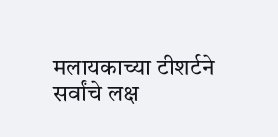मलायकाच्या टीशर्टने सर्वांचे लक्ष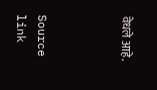वेधले आहे.



Source link